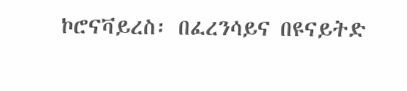ኮሮናቫይረስ፡ በፈረንሳይና በዩናይትድ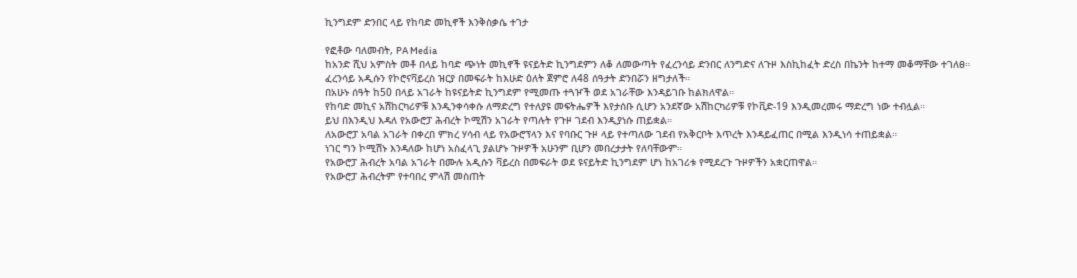ኪንግደም ድንበር ላይ የከባድ መኪኖች እንቅስቃሴ ተገታ

የፎቶው ባለመብት, PA Media
ከአንድ ሺህ አምስት መቶ በላይ ከባድ ጭነት መኪኖች ዩናይትድ ኪንግደምን ለቆ ለመውጣት የፈረንሳይ ድንበር ለንግድና ለጉዞ እስኪከፈት ድረስ በኬንት ከተማ መቆማቸው ተገለፀ።
ፈረንሳይ አዲሱን የኮሮናቫይረስ ዝርያ በመፍራት ከእሁድ ዕለት ጀምሮ ለ48 ሰዓታት ድንበሯን ዘግታለች።
በአሁኑ ሰዓት ከ50 በላይ አገራት ከዩናይትድ ኪንግደም የሚመጡ ተጓዦች ወደ አገራቸው እንዳይገቡ ከልክለዋል።
የከባድ መኪና አሽከርካሪዎቹ እንዲንቀሳቀሱ ለማድረግ የተለያዩ መፍትሔዎች እየታሰቡ ሲሆን አንደኛው አሽከርካሪዎቹ የኮቪድ-19 እንዲመረመሩ ማድረግ ነው ተብሏል።
ይህ በእንዲህ እዳለ የአውሮፓ ሕብረት ኮሚሽን አገራት የጣሉት የጉዞ ገደብ እንዲያነሱ ጠይቋል።
ለአውሮፓ አባል አገራት በቀረበ ምክረ ሃሳብ ላይ የአውሮፕላን እና የባቡር ጉዞ ላይ የተጣለው ገደብ የአቅርቦት እጥረት እንዳይፈጠር በሚል እንዲነሳ ተጠይቋል።
ነገር ግን ኮሚሽኑ እንዳለው ከሆነ አስፈላጊ ያልሆኑ ጉዞዎች አሁንም ቢሆን መበረታታት የለባቸውም።
የአውሮፓ ሕብረት አባል አገራት በሙሉ አዲሱን ቫይረስ በመፍራት ወደ ዩናይትድ ኪንግደም ሆነ ከአገሪቱ የሚደረጉ ጉዞዎችን አቋርጠዋል።
የአውሮፓ ሕብረትም የተባበረ ምላሽ መስጠት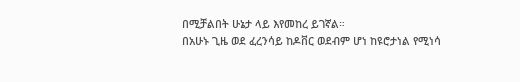በሚቻልበት ሁኔታ ላይ እየመከረ ይገኛል።
በአሁኑ ጊዜ ወደ ፈረንሳይ ከዶቨር ወደብም ሆነ ከዩሮታነል የሚነሳ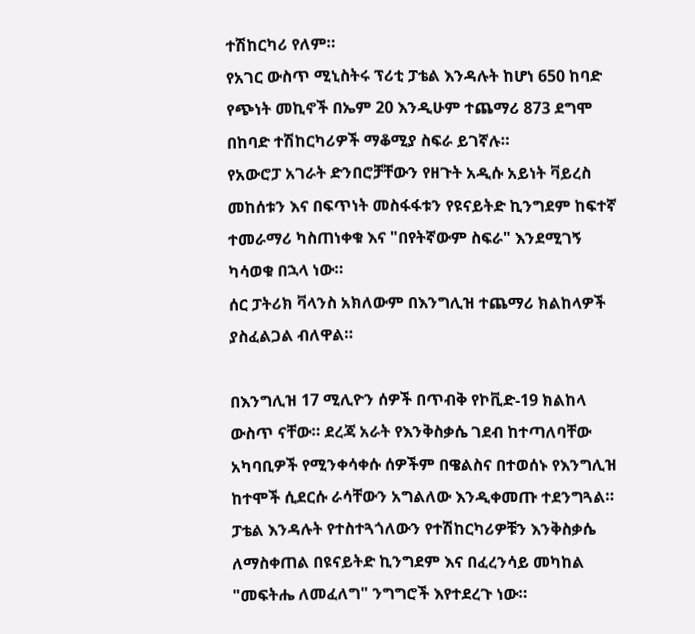ተሽከርካሪ የለም።
የአገር ውስጥ ሚኒስትሩ ፕሪቲ ፓቴል እንዳሉት ከሆነ 650 ከባድ የጭነት መኪኖች በኤም 20 እንዲሁም ተጨማሪ 873 ደግሞ በከባድ ተሽከርካሪዎች ማቆሚያ ስፍራ ይገኛሉ።
የአውሮፓ አገራት ድንበሮቻቸውን የዘጉት አዲሱ አይነት ቫይረስ መከሰቱን እና በፍጥነት መስፋፋቱን የዩናይትድ ኪንግደም ከፍተኛ ተመራማሪ ካስጠነቀቁ እና "በየትኛውም ስፍራ" እንደሚገኝ ካሳወቁ በኋላ ነው።
ሰር ፓትሪክ ቫላንስ አክለውም በእንግሊዝ ተጨማሪ ክልከላዎች ያስፈልጋል ብለዋል።

በእንግሊዝ 17 ሚሊዮን ሰዎች በጥብቅ የኮቪድ-19 ክልከላ ውስጥ ናቸው። ደረጃ አራት የእንቅስቃሴ ገደብ ከተጣለባቸው አካባቢዎች የሚንቀሳቀሱ ሰዎችም በዌልስና በተወሰኑ የእንግሊዝ ከተሞች ሲደርሱ ራሳቸውን አግልለው እንዲቀመጡ ተደንግጓል።
ፓቴል እንዳሉት የተስተጓጎለውን የተሽከርካሪዎቹን እንቅስቃሴ ለማስቀጠል በዩናይትድ ኪንግደም እና በፈረንሳይ መካከል "መፍትሔ ለመፈለግ" ንግግሮች እየተደረጉ ነው።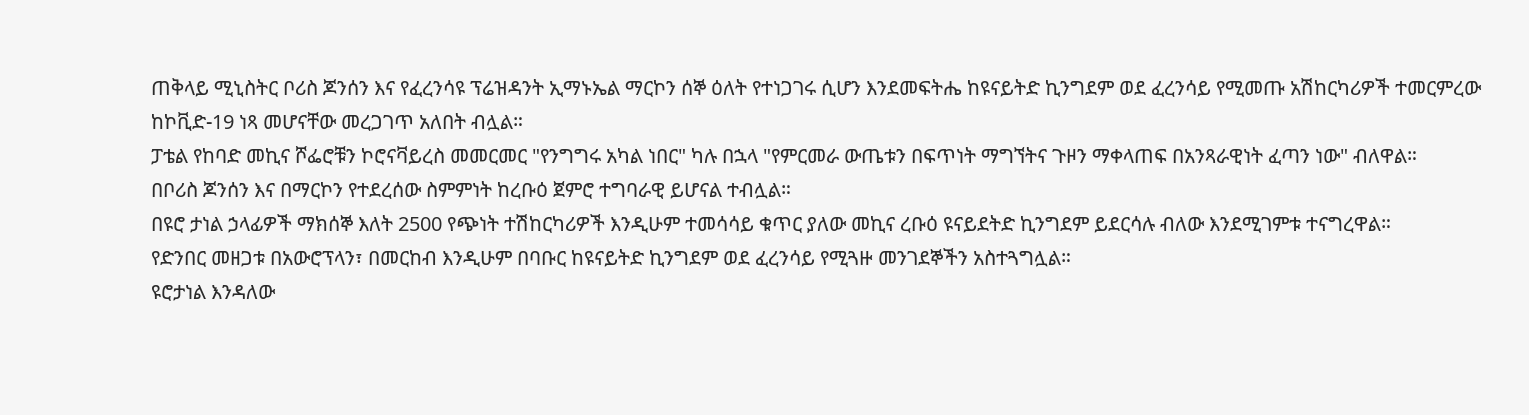ጠቅላይ ሚኒስትር ቦሪስ ጆንሰን እና የፈረንሳዩ ፕሬዝዳንት ኢማኑኤል ማርኮን ሰኞ ዕለት የተነጋገሩ ሲሆን እንደመፍትሔ ከዩናይትድ ኪንግደም ወደ ፈረንሳይ የሚመጡ አሽከርካሪዎች ተመርምረው ከኮቪድ-19 ነጻ መሆናቸው መረጋገጥ አለበት ብሏል።
ፓቴል የከባድ መኪና ሾፌሮቹን ኮሮናቫይረስ መመርመር "የንግግሩ አካል ነበር" ካሉ በኋላ "የምርመራ ውጤቱን በፍጥነት ማግኘትና ጉዞን ማቀላጠፍ በአንጻራዊነት ፈጣን ነው" ብለዋል።
በቦሪስ ጆንሰን እና በማርኮን የተደረሰው ስምምነት ከረቡዕ ጀምሮ ተግባራዊ ይሆናል ተብሏል።
በዩሮ ታነል ኃላፊዎች ማክሰኞ እለት 2500 የጭነት ተሽከርካሪዎች እንዲሁም ተመሳሳይ ቁጥር ያለው መኪና ረቡዕ ዩናይደትድ ኪንግደም ይደርሳሉ ብለው እንደሚገምቱ ተናግረዋል።
የድንበር መዘጋቱ በአውሮፕላን፣ በመርከብ እንዲሁም በባቡር ከዩናይትድ ኪንግደም ወደ ፈረንሳይ የሚጓዙ መንገደኞችን አስተጓግሏል።
ዩሮታነል እንዳለው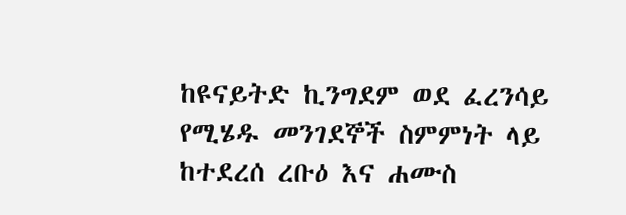ከዩናይትድ ኪንግደም ወደ ፈረንሳይ የሚሄዱ መንገደኞች ስምምነት ላይ ከተደረሰ ረቡዕ እና ሐሙስ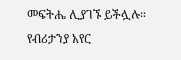መፍትሔ ሊያገኙ ይችሏሉ።
የብሪታንያ አየር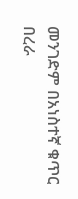መንገድም በአነስተኛ ቁጥር በረራ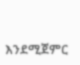እንደሚጀምር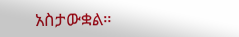አስታውቋል።